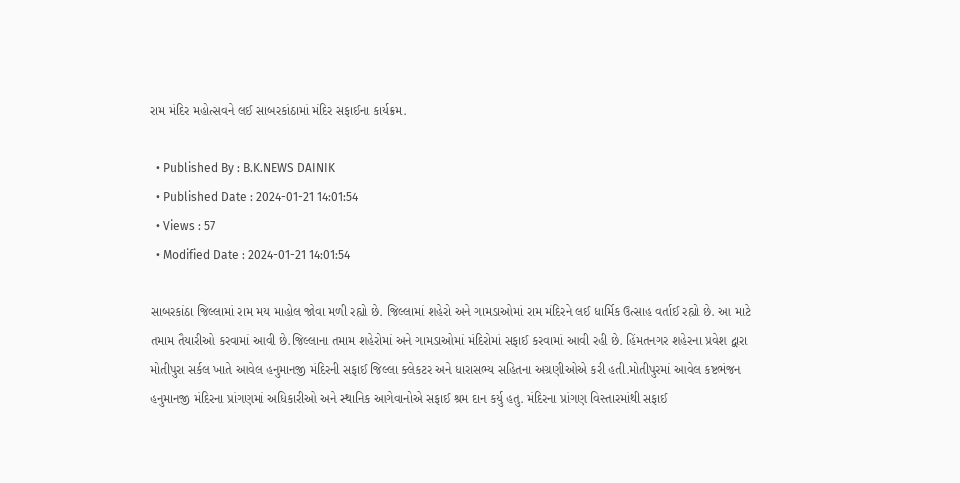રામ મંદિર મહોત્સવને લઈ સાબરકાંઠામાં મંદિર સફાઈના કાર્યક્રમ.

  • Published By : B.K.NEWS DAINIK
  • Published Date : 2024-01-21 14:01:54
  • Views : 57
  • Modified Date : 2024-01-21 14:01:54

સાબરકાંઠા જિલ્લામાં રામ મય માહોલ જોવા મળી રહ્યો છે. જિલ્લામાં શહેરો અને ગામડાઓમાં રામ મંદિરને લઈ ધાર્મિક ઉત્સાહ વર્તાઈ રહ્યો છે. આ માટે તમામ તૈયારીઓ કરવામાં આવી છે.જિલ્લાના તમામ શહેરોમાં અને ગામડાઓમાં મંદિરોમાં સફાઈ કરવામાં આવી રહી છે. હિંમતનગર શહેરના પ્રવેશ દ્વારા મોતીપુરા સર્કલ ખાતે આવેલ હનુમાનજી મંદિરની સફાઈ જિલ્લા ક્લેકટર અને ધારાસભ્ય સહિતના અગ્રણીઓએ કરી હતી.મોતીપુરમાં આવેલ કષ્ટભંજન હનુમાનજી મંદિરના પ્રાંગણમાં અધિકારીઓ અને સ્થાનિક આગેવાનોએ સફાઈ શ્રમ દાન કર્યુ હતુ. મંદિરના પ્રાંગણ વિસ્તારમાંથી સફાઈ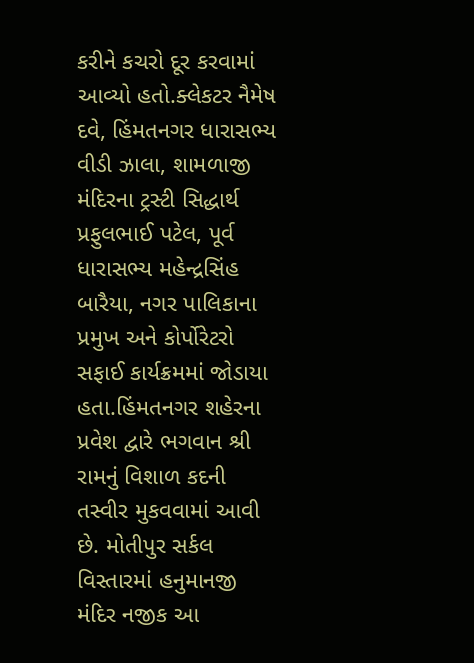કરીને કચરો દૂર કરવામાં આવ્યો હતો.ક્લેકટર નૈમેષ દવે, હિંમતનગર ધારાસભ્ય વીડી ઝાલા, શામળાજી મંદિરના ટ્રસ્ટી સિદ્ધાર્થ પ્રફુલભાઈ પટેલ, પૂર્વ ધારાસભ્ય મહેન્દ્રસિંહ બારૈયા, નગર પાલિકાના પ્રમુખ અને કોર્પોરેટરો સફાઈ કાર્યક્રમમાં જોડાયા હતા.હિંમતનગર શહેરના પ્રવેશ દ્વારે ભગવાન શ્રી રામનું વિશાળ કદની તસ્વીર મુકવવામાં આવી છે. મોતીપુર સર્કલ વિસ્તારમાં હનુમાનજી મંદિર નજીક આ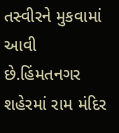તસ્વીરને મુકવામાં આવી છે.હિંમતનગર શહેરમાં રામ મંદિર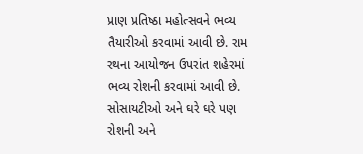પ્રાણ પ્રતિષ્ઠા મહોત્સવને ભવ્ય તૈયારીઓ કરવામાં આવી છે. રામ રથના આયોજન ઉપરાંત શહેરમાં ભવ્ય રોશની કરવામાં આવી છે. સોસાયટીઓ અને ઘરે ઘરે પણ રોશની અને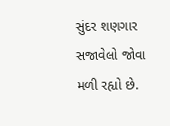સુંદર શણગાર સજાવેલો જોવા મળી રહ્યો છે.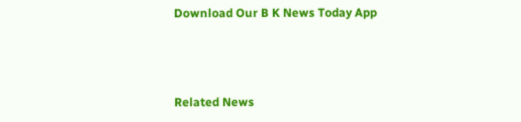Download Our B K News Today App



Related News